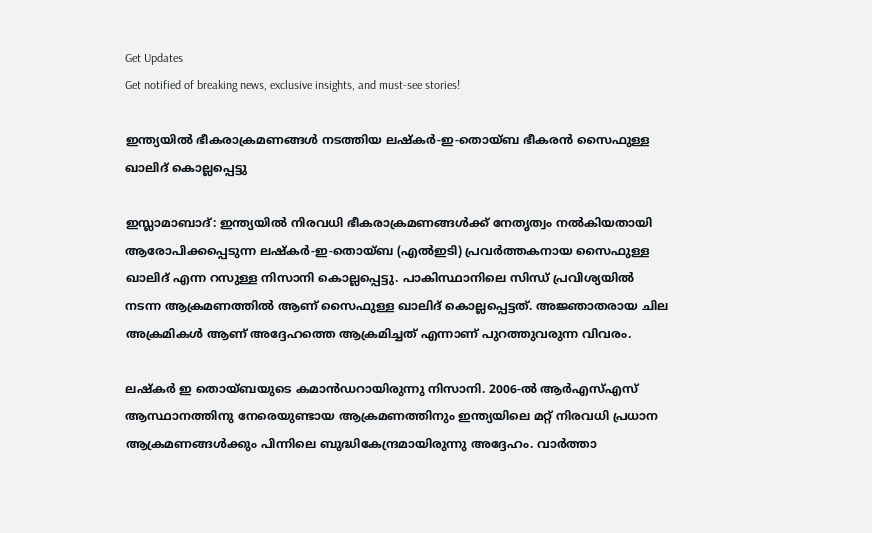Get Updates
Get notified of breaking news, exclusive insights, and must-see stories!

ഇന്ത്യയില്‍ ഭീകരാക്രമണങ്ങള്‍ നടത്തിയ ലഷ്‌കര്‍-ഇ-തൊയ്ബ ഭീകരന്‍ സൈഫുള്ള ഖാലിദ് കൊല്ലപ്പെട്ടു

ഇസ്ലാമാബാദ്: ഇന്ത്യയില്‍ നിരവധി ഭീകരാക്രമണങ്ങള്‍ക്ക് നേതൃത്വം നല്‍കിയതായി ആരോപിക്കപ്പെടുന്ന ലഷ്‌കര്‍-ഇ-തൊയ്ബ (എല്‍ഇടി) പ്രവര്‍ത്തകനായ സൈഫുള്ള ഖാലിദ് എന്ന റസുള്ള നിസാനി കൊല്ലപ്പെട്ടു. പാകിസ്ഥാനിലെ സിന്ധ് പ്രവിശ്യയില്‍ നടന്ന ആക്രമണത്തില്‍ ആണ് സൈഫുള്ള ഖാലിദ് കൊല്ലപ്പെട്ടത്. അജ്ഞാതരായ ചില അക്രമികള്‍ ആണ് അദ്ദേഹത്തെ ആക്രമിച്ചത് എന്നാണ് പുറത്തുവരുന്ന വിവരം.

ലഷ്‌കര്‍ ഇ തൊയ്ബയുടെ കമാന്‍ഡറായിരുന്നു നിസാനി. 2006-ല്‍ ആര്‍എസ്എസ് ആസ്ഥാനത്തിനു നേരെയുണ്ടായ ആക്രമണത്തിനും ഇന്ത്യയിലെ മറ്റ് നിരവധി പ്രധാന ആക്രമണങ്ങള്‍ക്കും പിന്നിലെ ബുദ്ധികേന്ദ്രമായിരുന്നു അദ്ദേഹം. വാര്‍ത്താ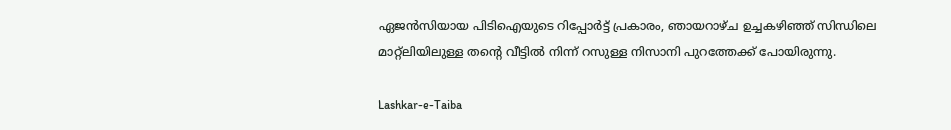ഏജന്‍സിയായ പിടിഐയുടെ റിപ്പോര്‍ട്ട് പ്രകാരം, ഞായറാഴ്ച ഉച്ചകഴിഞ്ഞ് സിന്ധിലെ മാറ്റ്ലിയിലുള്ള തന്റെ വീട്ടില്‍ നിന്ന് റസുള്ള നിസാനി പുറത്തേക്ക് പോയിരുന്നു.

Lashkar-e-Taiba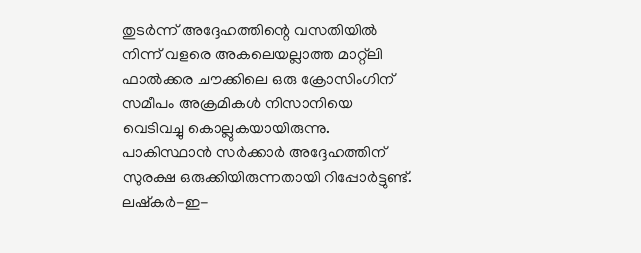തുടര്‍ന്ന് അദ്ദേഹത്തിന്റെ വസതിയില്‍ നിന്ന് വളരെ അകലെയല്ലാത്ത മാറ്റ്ലി ഫാല്‍ക്കര ചൗക്കിലെ ഒരു ക്രോസിംഗിന് സമീപം അക്രമികള്‍ നിസാനിയെ വെടിവച്ചു കൊല്ലുകയായിരുന്നു. പാകിസ്ഥാന്‍ സര്‍ക്കാര്‍ അദ്ദേഹത്തിന് സുരക്ഷ ഒരുക്കിയിരുന്നതായി റിപ്പോര്‍ട്ടുണ്ട്. ലഷ്‌കര്‍-ഇ-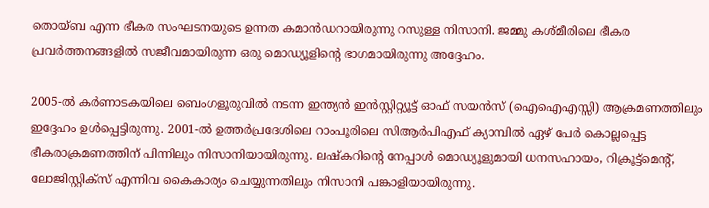തൊയ്ബ എന്ന ഭീകര സംഘടനയുടെ ഉന്നത കമാന്‍ഡറായിരുന്നു റസുള്ള നിസാനി. ജമ്മു കശ്മീരിലെ ഭീകര പ്രവര്‍ത്തനങ്ങളില്‍ സജീവമായിരുന്ന ഒരു മൊഡ്യൂളിന്റെ ഭാഗമായിരുന്നു അദ്ദേഹം.

2005-ല്‍ കര്‍ണാടകയിലെ ബെംഗളൂരുവില്‍ നടന്ന ഇന്ത്യന്‍ ഇന്‍സ്റ്റിറ്റ്യൂട്ട് ഓഫ് സയന്‍സ് (ഐഐഎസ്സി) ആക്രമണത്തിലും ഇദ്ദേഹം ഉള്‍പ്പെട്ടിരുന്നു. 2001-ല്‍ ഉത്തര്‍പ്രദേശിലെ റാംപൂരിലെ സിആര്‍പിഎഫ് ക്യാമ്പില്‍ ഏഴ് പേര്‍ കൊല്ലപ്പെട്ട ഭീകരാക്രമണത്തിന് പിന്നിലും നിസാനിയായിരുന്നു. ലഷ്‌കറിന്റെ നേപ്പാള്‍ മൊഡ്യൂളുമായി ധനസഹായം, റിക്രൂട്ട്മെന്റ്, ലോജിസ്റ്റിക്സ് എന്നിവ കൈകാര്യം ചെയ്യുന്നതിലും നിസാനി പങ്കാളിയായിരുന്നു.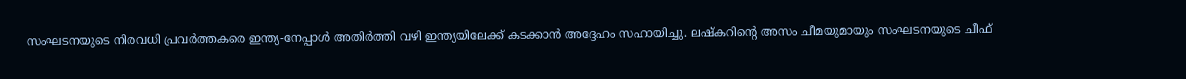സംഘടനയുടെ നിരവധി പ്രവര്‍ത്തകരെ ഇന്ത്യ-നേപ്പാള്‍ അതിര്‍ത്തി വഴി ഇന്ത്യയിലേക്ക് കടക്കാന്‍ അദ്ദേഹം സഹായിച്ചു. ലഷ്‌കറിന്റെ അസം ചീമയുമായും സംഘടനയുടെ ചീഫ്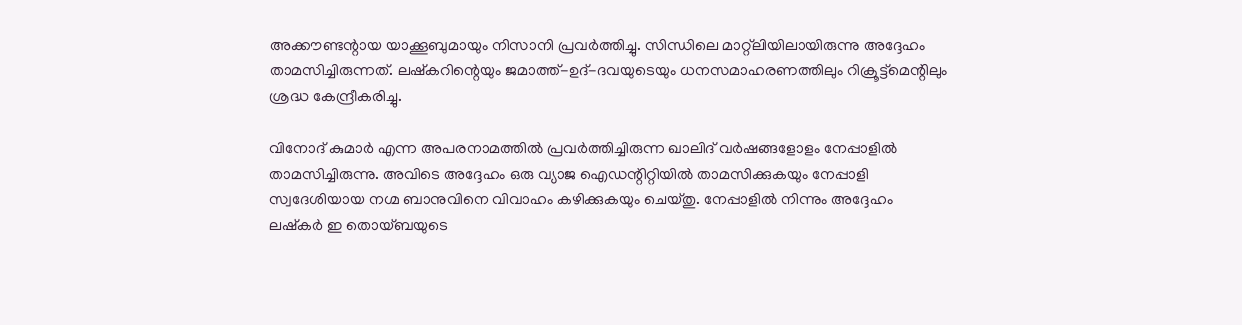അക്കൗണ്ടന്റായ യാക്കൂബുമായും നിസാനി പ്രവര്‍ത്തിച്ചു. സിന്ധിലെ മാറ്റ്ലിയിലായിരുന്നു അദ്ദേഹം താമസിച്ചിരുന്നത്. ലഷ്‌കറിന്റെയും ജമാത്ത്-ഉദ്-ദവയുടെയും ധനസമാഹരണത്തിലും റിക്രൂട്ട്മെന്റിലും ശ്രദ്ധ കേന്ദ്രീകരിച്ചു.

വിനോദ് കുമാര്‍ എന്ന അപരനാമത്തില്‍ പ്രവര്‍ത്തിച്ചിരുന്ന ഖാലിദ് വര്‍ഷങ്ങളോളം നേപ്പാളില്‍ താമസിച്ചിരുന്നു. അവിടെ അദ്ദേഹം ഒരു വ്യാജ ഐഡന്റിറ്റിയില്‍ താമസിക്കുകയും നേപ്പാളി സ്വദേശിയായ നഗ്മ ബാനുവിനെ വിവാഹം കഴിക്കുകയും ചെയ്തു. നേപ്പാളില്‍ നിന്നും അദ്ദേഹം ലഷ്‌കര്‍ ഇ തൊയ്ബയുടെ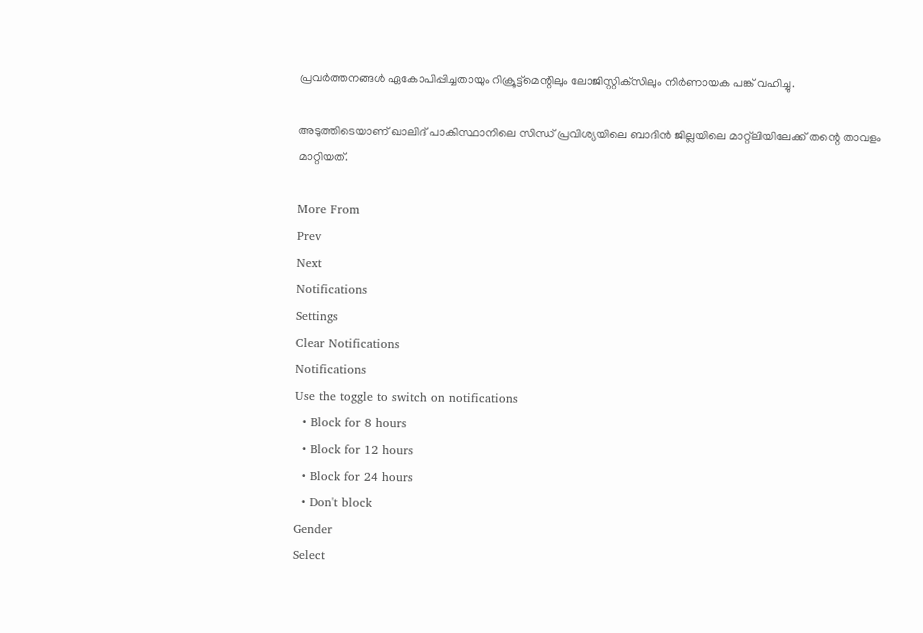പ്രവര്‍ത്തനങ്ങള്‍ ഏകോപിപ്പിച്ചതായും റിക്രൂട്ട്മെന്റിലും ലോജിസ്റ്റിക്‌സിലും നിര്‍ണായക പങ്ക് വഹിച്ചു.

അടുത്തിടെയാണ് ഖാലിദ് പാകിസ്ഥാനിലെ സിന്ധ് പ്രവിശ്യയിലെ ബാദിന്‍ ജില്ലയിലെ മാറ്റ്ലിയിലേക്ക് തന്റെ താവളം മാറ്റിയത്.

More From
Prev
Next
Notifications
Settings
Clear Notifications
Notifications
Use the toggle to switch on notifications
  • Block for 8 hours
  • Block for 12 hours
  • Block for 24 hours
  • Don't block
Gender
Select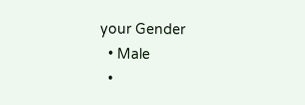your Gender
  • Male
  •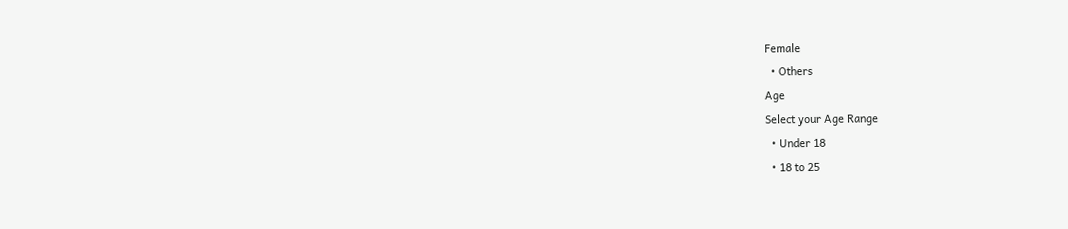Female
  • Others
Age
Select your Age Range
  • Under 18
  • 18 to 25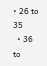• 26 to 35
  • 36 to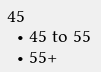45
  • 45 to 55
  • 55+